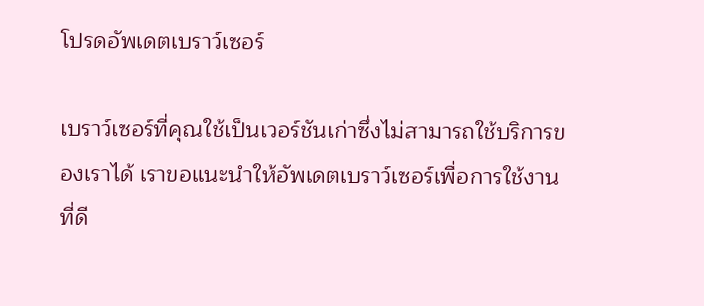โปรดอัพเดตเบราว์เซอร์

เบราว์เซอร์ที่คุณใช้เป็นเวอร์ชันเก่าซึ่งไม่สามารถใช้บริการของเราได้ เราขอแนะนำให้อัพเดตเบราว์เซอร์เพื่อการใช้งานที่ดี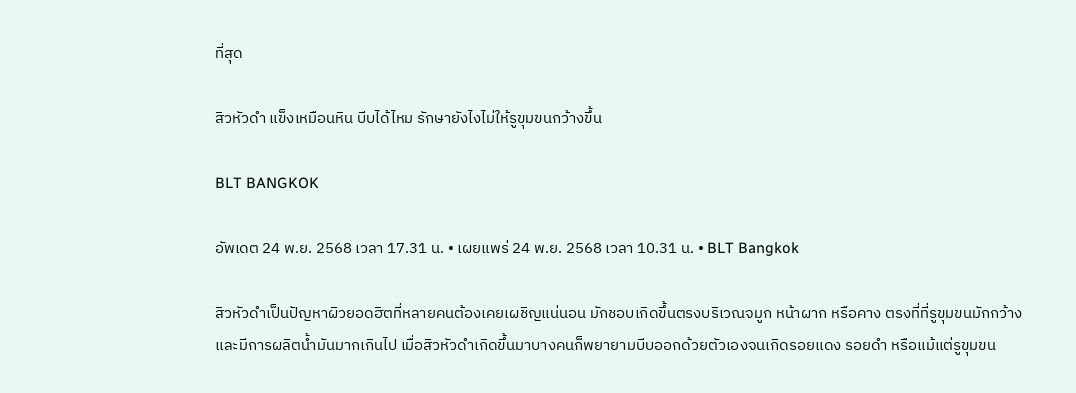ที่สุด

สิวหัวดำ แข็งเหมือนหิน บีบได้ไหม รักษายังไงไม่ให้รูขุมขนกว้างขึ้น

BLT BANGKOK

อัพเดต 24 พ.ย. 2568 เวลา 17.31 น. • เผยแพร่ 24 พ.ย. 2568 เวลา 10.31 น. • BLT Bangkok

สิวหัวดำเป็นปัญหาผิวยอดฮิตที่หลายคนต้องเคยเผชิญแน่นอน มักชอบเกิดขึ้นตรงบริเวณจมูก หน้าผาก หรือคาง ตรงที่ที่รูขุมขนมักกว้างและมีการผลิตน้ำมันมากเกินไป เมื่อสิวหัวดำเกิดขึ้นมาบางคนก็พยายามบีบออกด้วยตัวเองจนเกิดรอยแดง รอยดำ หรือแม้แต่รูขุมขน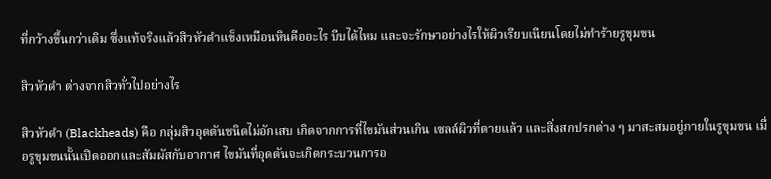ที่กว้างขึ้นกว่าเดิม ซึ่งแท้จริงแล้วสิวหัวดำแข็งเหมือนหินคืออะไร บีบได้ไหม และจะรักษาอย่างไรให้ผิวเรียบเนียนโดยไม่ทำร้ายรูขุมขน

สิวหัวดำ ต่างจากสิวทั่วไปอย่างไร

สิวหัวดำ (Blackheads) คือ กลุ่มสิวอุดตันชนิดไม่อักเสบ เกิดจากการที่ไขมันส่วนเกิน เซลล์ผิวที่ตายแล้ว และสิ่งสกปรกต่าง ๆ มาสะสมอยู่ภายในรูขุมขน เมื่อรูขุมขนนั้นเปิดออกและสัมผัสกับอากาศ ไขมันที่อุดตันจะเกิดกระบวนการอ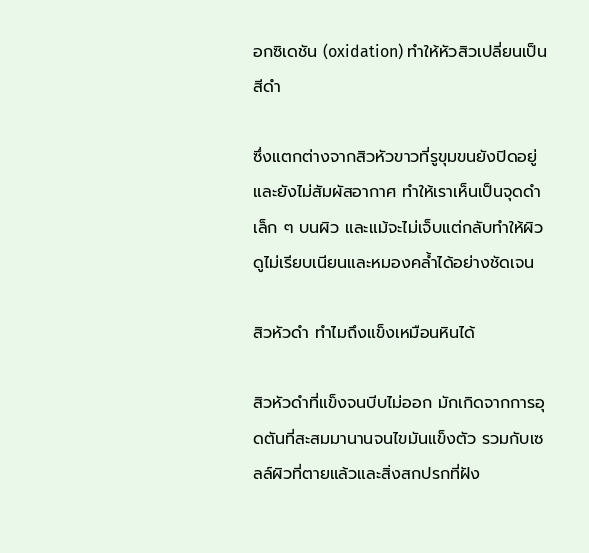อกซิเดชัน (oxidation) ทำให้หัวสิวเปลี่ยนเป็นสีดำ

ซึ่งแตกต่างจากสิวหัวขาวที่รูขุมขนยังปิดอยู่และยังไม่สัมผัสอากาศ ทำให้เราเห็นเป็นจุดดำเล็ก ๆ บนผิว และแม้จะไม่เจ็บแต่กลับทำให้ผิวดูไม่เรียบเนียนและหมองคล้ำได้อย่างชัดเจน

สิวหัวดำ ทำไมถึงแข็งเหมือนหินได้

สิวหัวดำที่แข็งจนบีบไม่ออก มักเกิดจากการอุดตันที่สะสมมานานจนไขมันแข็งตัว รวมกับเซลล์ผิวที่ตายแล้วและสิ่งสกปรกที่ฝัง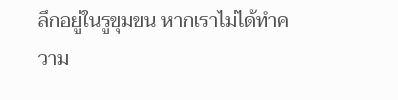ลึกอยู่ในรูขุมขน หากเราไม่ได้ทำความ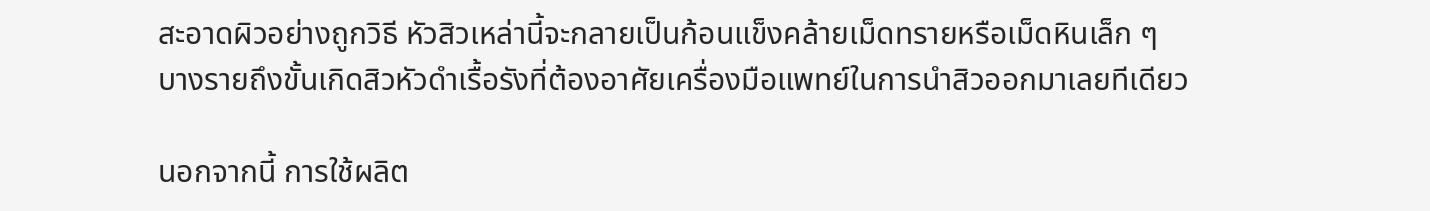สะอาดผิวอย่างถูกวิธี หัวสิวเหล่านี้จะกลายเป็นก้อนแข็งคล้ายเม็ดทรายหรือเม็ดหินเล็ก ๆ บางรายถึงขั้นเกิดสิวหัวดำเรื้อรังที่ต้องอาศัยเครื่องมือแพทย์ในการนำสิวออกมาเลยทีเดียว

นอกจากนี้ การใช้ผลิต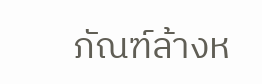ภัณฑ์ล้างห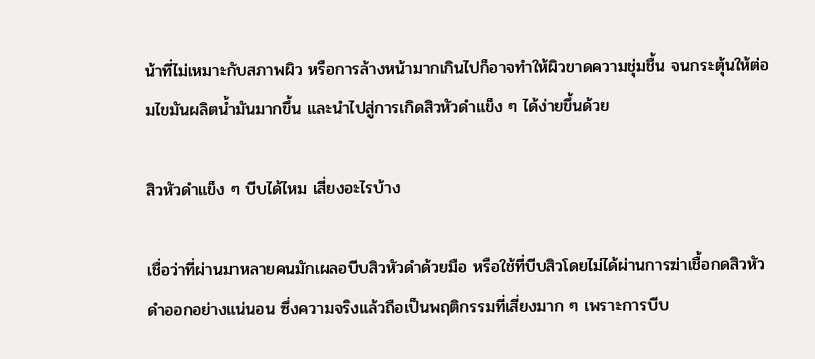น้าที่ไม่เหมาะกับสภาพผิว หรือการล้างหน้ามากเกินไปก็อาจทำให้ผิวขาดความชุ่มชื้น จนกระตุ้นให้ต่อมไขมันผลิตน้ำมันมากขึ้น และนำไปสู่การเกิดสิวหัวดำแข็ง ๆ ได้ง่ายขึ้นด้วย

สิวหัวดำแข็ง ๆ บีบได้ไหม เสี่ยงอะไรบ้าง

เชื่อว่าที่ผ่านมาหลายคนมักเผลอบีบสิวหัวดำด้วยมือ หรือใช้ที่บีบสิวโดยไม่ได้ผ่านการฆ่าเชื้อกดสิวหัวดำออกอย่างแน่นอน ซึ่งความจริงแล้วถือเป็นพฤติกรรมที่เสี่ยงมาก ๆ เพราะการบีบ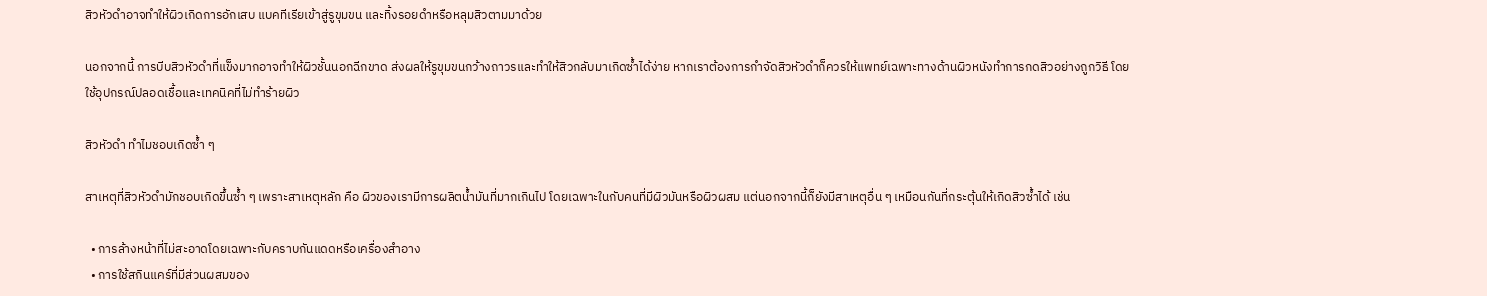สิวหัวดำอาจทำให้ผิวเกิดการอักเสบ แบคทีเรียเข้าสู่รูขุมขน และทิ้งรอยดำหรือหลุมสิวตามมาด้วย

นอกจากนี้ การบีบสิวหัวดำที่แข็งมากอาจทำให้ผิวชั้นนอกฉีกขาด ส่งผลให้รูขุมขนกว้างถาวรและทำให้สิวกลับมาเกิดซ้ำได้ง่าย หากเราต้องการกำจัดสิวหัวดำก็ควรให้แพทย์เฉพาะทางด้านผิวหนังทำการกดสิวอย่างถูกวิธี โดยใช้อุปกรณ์ปลอดเชื้อและเทคนิคที่ไม่ทำร้ายผิว

สิวหัวดำ ทำไมชอบเกิดซ้ำ ๆ

สาเหตุที่สิวหัวดำมักชอบเกิดขึ้นซ้ำ ๆ เพราะสาเหตุหลัก คือ ผิวของเรามีการผลิตน้ำมันที่มากเกินไป โดยเฉพาะในกับคนที่มีผิวมันหรือผิวผสม แต่นอกจากนี้ก็ยังมีสาเหตุอื่น ๆ เหมือนกันที่กระตุ้นให้เกิดสิวซ้ำได้ เช่น

  • การล้างหน้าที่ไม่สะอาดโดยเฉพาะกับคราบกันแดดหรือเครื่องสำอาง
  • การใช้สกินแคร์ที่มีส่วนผสมของ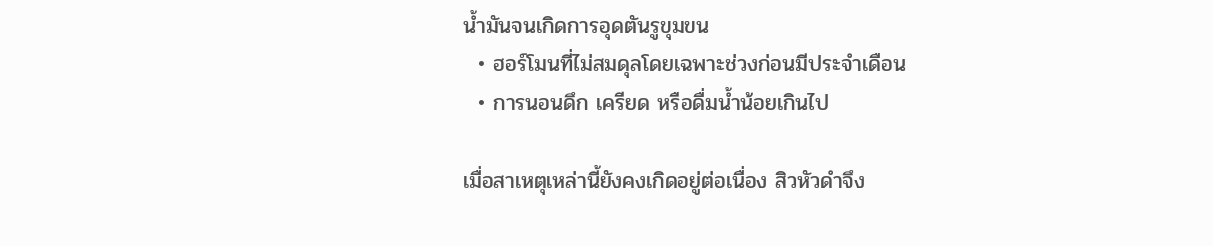น้ำมันจนเกิดการอุดตันรูขุมขน
  • ฮอร์โมนที่ไม่สมดุลโดยเฉพาะช่วงก่อนมีประจำเดือน
  • การนอนดึก เครียด หรือดื่มน้ำน้อยเกินไป

เมื่อสาเหตุเหล่านี้ยังคงเกิดอยู่ต่อเนื่อง สิวหัวดำจึง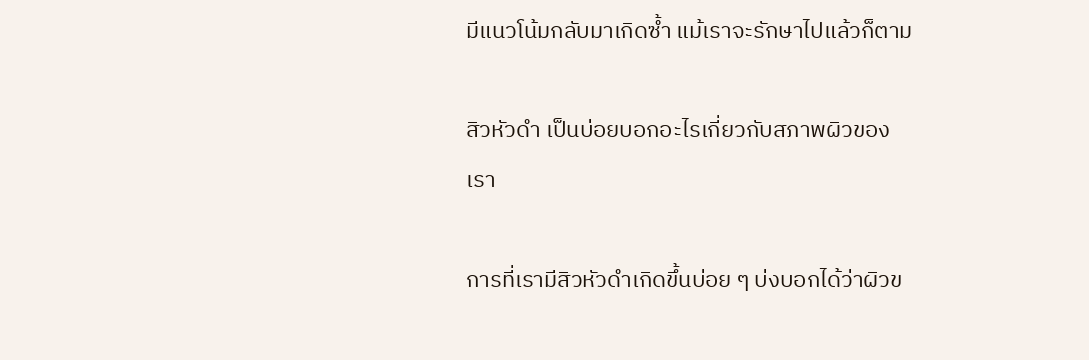มีแนวโน้มกลับมาเกิดซ้ำ แม้เราจะรักษาไปแล้วก็ตาม

สิวหัวดำ เป็นบ่อยบอกอะไรเกี่ยวกับสภาพผิวของเรา

การที่เรามีสิวหัวดำเกิดขึ้นบ่อย ๆ บ่งบอกได้ว่าผิวข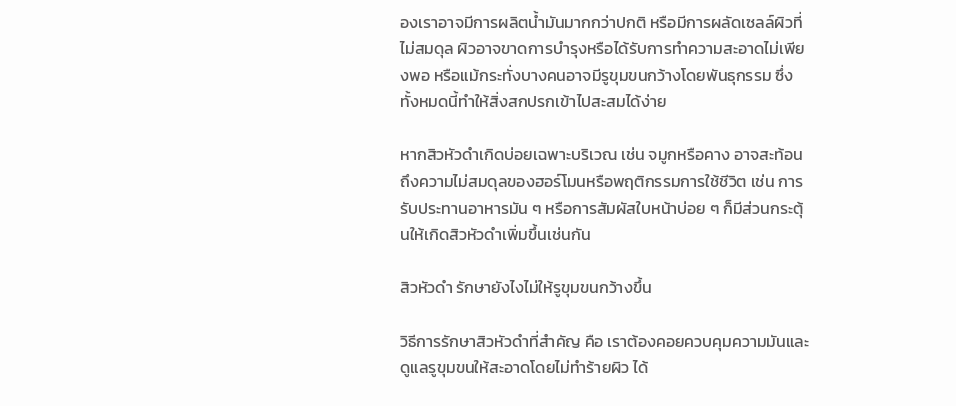องเราอาจมีการผลิตน้ำมันมากกว่าปกติ หรือมีการผลัดเซลล์ผิวที่ไม่สมดุล ผิวอาจขาดการบำรุงหรือได้รับการทำความสะอาดไม่เพียงพอ หรือแม้กระทั่งบางคนอาจมีรูขุมขนกว้างโดยพันธุกรรม ซึ่งทั้งหมดนี้ทำให้สิ่งสกปรกเข้าไปสะสมได้ง่าย

หากสิวหัวดำเกิดบ่อยเฉพาะบริเวณ เช่น จมูกหรือคาง อาจสะท้อนถึงความไม่สมดุลของฮอร์โมนหรือพฤติกรรมการใช้ชีวิต เช่น การรับประทานอาหารมัน ๆ หรือการสัมผัสใบหน้าบ่อย ๆ ก็มีส่วนกระตุ้นให้เกิดสิวหัวดำเพิ่มขึ้นเช่นกัน

สิวหัวดำ รักษายังไงไม่ให้รูขุมขนกว้างขึ้น

วิธีการรักษาสิวหัวดำที่สำคัญ คือ เราต้องคอยควบคุมความมันและดูแลรูขุมขนให้สะอาดโดยไม่ทำร้ายผิว ได้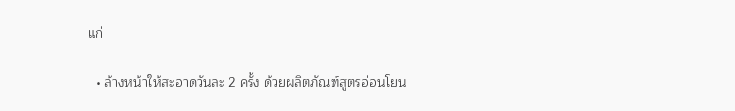แก่

  • ล้างหน้าให้สะอาดวันละ 2 ครั้ง ด้วยผลิตภัณฑ์สูตรอ่อนโยน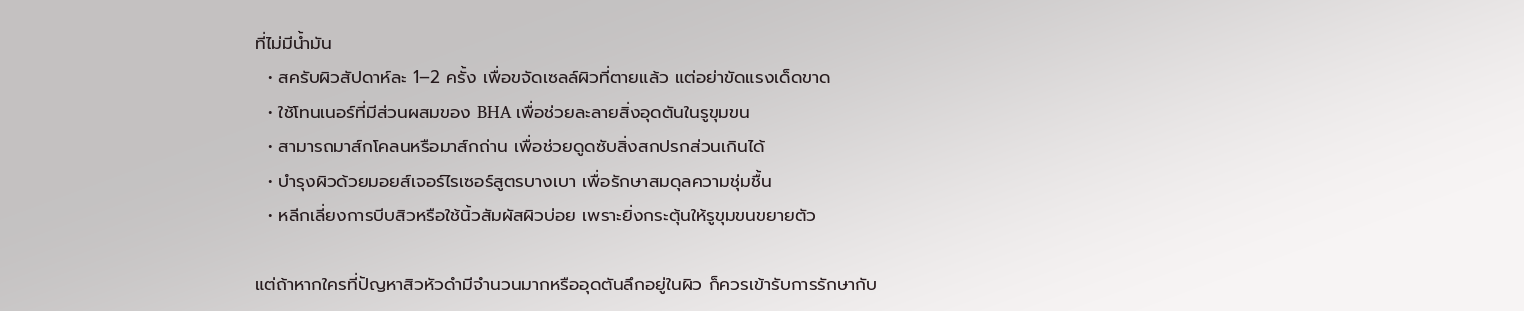ที่ไม่มีน้ำมัน
  • สครับผิวสัปดาห์ละ 1–2 ครั้ง เพื่อขจัดเซลล์ผิวที่ตายแล้ว แต่อย่าขัดแรงเด็ดขาด
  • ใช้โทนเนอร์ที่มีส่วนผสมของ BHA เพื่อช่วยละลายสิ่งอุดตันในรูขุมขน
  • สามารถมาส์กโคลนหรือมาส์กถ่าน เพื่อช่วยดูดซับสิ่งสกปรกส่วนเกินได้
  • บำรุงผิวด้วยมอยส์เจอร์ไรเซอร์สูตรบางเบา เพื่อรักษาสมดุลความชุ่มชื้น
  • หลีกเลี่ยงการบีบสิวหรือใช้นิ้วสัมผัสผิวบ่อย เพราะยิ่งกระตุ้นให้รูขุมขนขยายตัว

แต่ถ้าหากใครที่ปัญหาสิวหัวดำมีจำนวนมากหรืออุดตันลึกอยู่ในผิว ก็ควรเข้ารับการรักษากับ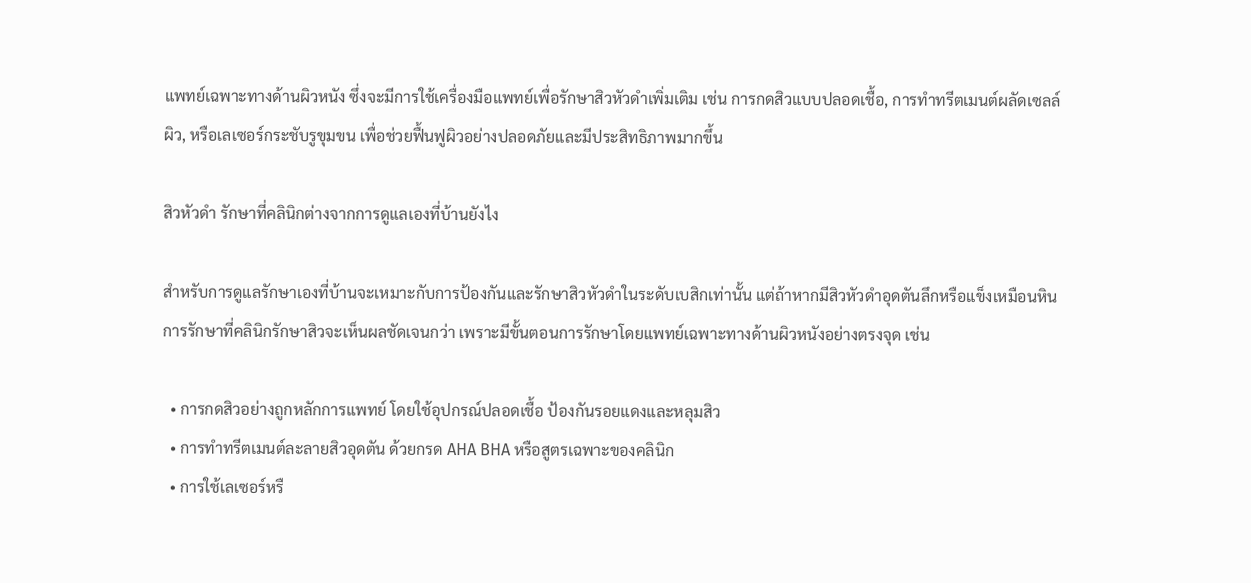แพทย์เฉพาะทางด้านผิวหนัง ซึ่งจะมีการใช้เครื่องมือแพทย์เพื่อรักษาสิวหัวดำเพิ่มเติม เช่น การกดสิวแบบปลอดเชื้อ, การทำทรีตเมนต์ผลัดเซลล์ผิว, หรือเลเซอร์กระชับรูขุมขน เพื่อช่วยฟื้นฟูผิวอย่างปลอดภัยและมีประสิทธิภาพมากขึ้น

สิวหัวดำ รักษาที่คลินิกต่างจากการดูแลเองที่บ้านยังไง

สำหรับการดูแลรักษาเองที่บ้านจะเหมาะกับการป้องกันและรักษาสิวหัวดำในระดับเบสิกเท่านั้น แต่ถ้าหากมีสิวหัวดำอุดตันลึกหรือแข็งเหมือนหิน การรักษาที่คลินิกรักษาสิวจะเห็นผลชัดเจนกว่า เพราะมีขั้นตอนการรักษาโดยแพทย์เฉพาะทางด้านผิวหนังอย่างตรงจุด เช่น

  • การกดสิวอย่างถูกหลักการแพทย์ โดยใช้อุปกรณ์ปลอดเชื้อ ป้องกันรอยแดงและหลุมสิว
  • การทำทรีตเมนต์ละลายสิวอุดตัน ด้วยกรด AHA BHA หรือสูตรเฉพาะของคลินิก
  • การใช้เลเซอร์หรื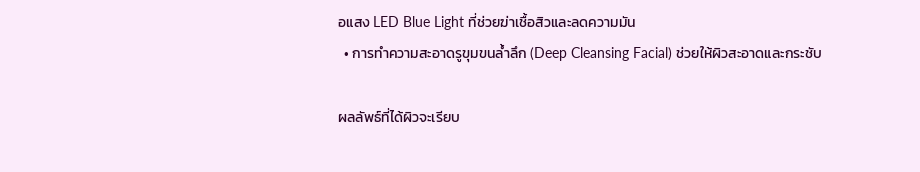อแสง LED Blue Light ที่ช่วยฆ่าเชื้อสิวและลดความมัน
  • การทำความสะอาดรูขุมขนล้ำลึก (Deep Cleansing Facial) ช่วยให้ผิวสะอาดและกระชับ

ผลลัพธ์ที่ได้ผิวจะเรียบ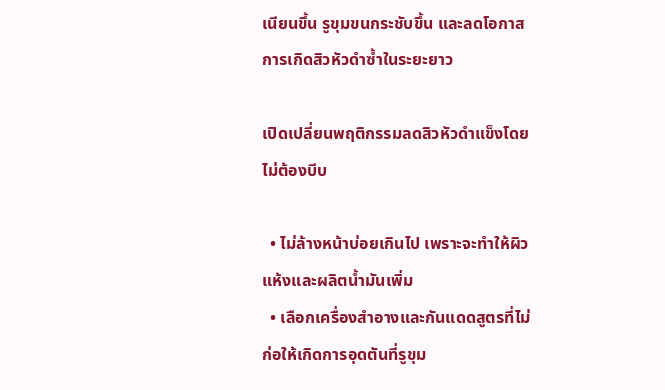เนียนขึ้น รูขุมขนกระชับขึ้น และลดโอกาสการเกิดสิวหัวดำซ้ำในระยะยาว

เปิดเปลี่ยนพฤติกรรมลดสิวหัวดำแข็งโดยไม่ต้องบีบ

  • ไม่ล้างหน้าบ่อยเกินไป เพราะจะทำให้ผิวแห้งและผลิตน้ำมันเพิ่ม
  • เลือกเครื่องสำอางและกันแดดสูตรที่ไม่ก่อให้เกิดการอุดตันที่รูขุม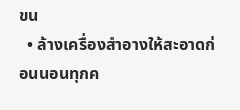ขน
  • ล้างเครื่องสำอางให้สะอาดก่อนนอนทุกค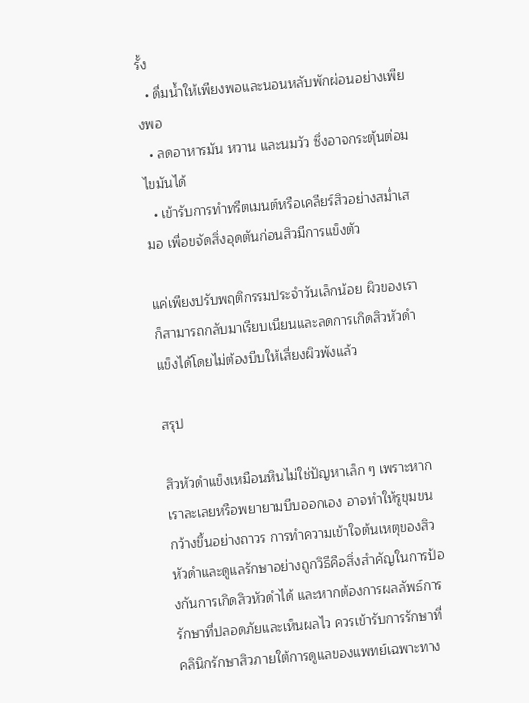รั้ง
  • ดื่มน้ำให้เพียงพอและนอนหลับพักผ่อนอย่างเพียงพอ
  • ลดอาหารมัน หวาน และนมวัว ซึ่งอาจกระตุ้นต่อมไขมันได้
  • เข้ารับการทำทรีตเมนต์หรือเคลียร์สิวอย่างสม่ำเสมอ เพื่อขจัดสิ่งอุดตันก่อนสิวมีการแข็งตัว

แค่เพียงปรับพฤติกรรมประจำวันเล็กน้อย ผิวของเราก็สามารถกลับมาเรียบเนียนและลดการเกิดสิวหัวดำแข็งได้โดยไม่ต้องบีบให้เสี่ยงผิวพังแล้ว

สรุป

สิวหัวดำแข็งเหมือนหินไม่ใช่ปัญหาเล็ก ๆ เพราะหากเราละเลยหรือพยายามบีบออกเอง อาจทำให้รูขุมขนกว้างขึ้นอย่างถาวร การทำความเข้าใจต้นเหตุของสิวหัวดำและดูแลรักษาอย่างถูกวิธีคือสิ่งสำคัญในการป้องกันการเกิดสิวหัวดำได้ และหากต้องการผลลัพธ์การรักษาที่ปลอดภัยและเห็นผลไว ควรเข้ารับการรักษาที่คลินิกรักษาสิวภายใต้การดูแลของแพทย์เฉพาะทาง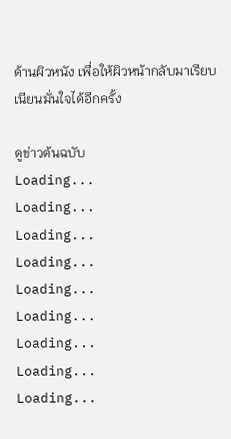ด้านผิวหนัง เพื่อให้ผิวหน้ากลับมาเรียบเนียนมั่นใจได้อีกครั้ง

ดูข่าวต้นฉบับ
Loading...
Loading...
Loading...
Loading...
Loading...
Loading...
Loading...
Loading...
Loading...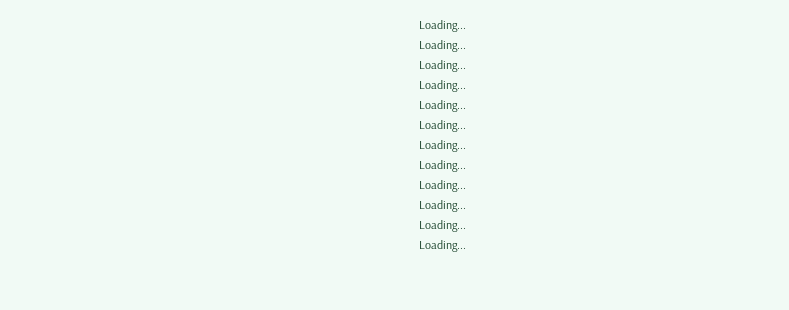Loading...
Loading...
Loading...
Loading...
Loading...
Loading...
Loading...
Loading...
Loading...
Loading...
Loading...
Loading...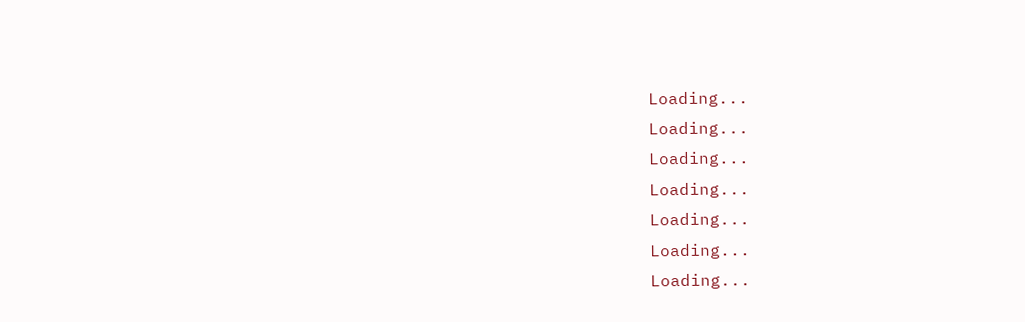Loading...
Loading...
Loading...
Loading...
Loading...
Loading...
Loading...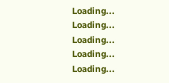Loading...
Loading...
Loading...
Loading...
Loading...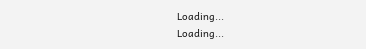Loading...
Loading...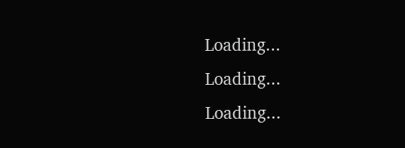Loading...
Loading...
Loading...